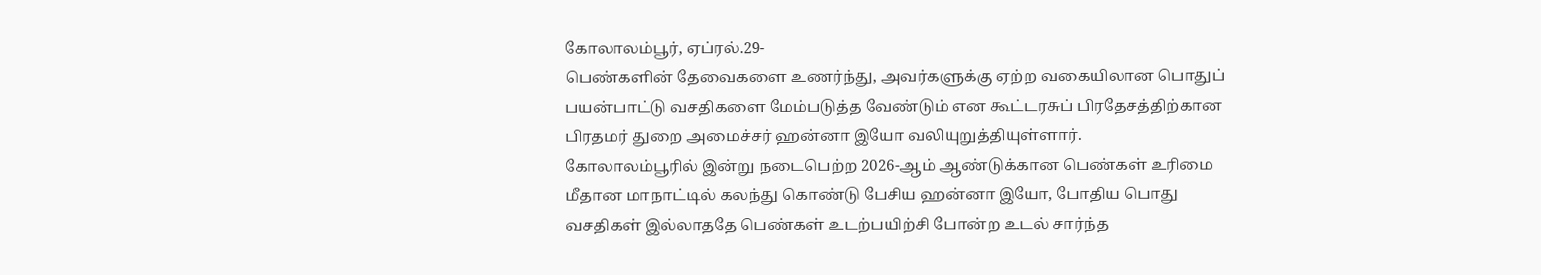கோலாலம்பூர், ஏப்ரல்.29-
பெண்களின் தேவைகளை உணர்ந்து, அவர்களுக்கு ஏற்ற வகையிலான பொதுப் பயன்பாட்டு வசதிகளை மேம்படுத்த வேண்டும் என கூட்டரசுப் பிரதேசத்திற்கான பிரதமர் துறை அமைச்சர் ஹன்னா இயோ வலியுறுத்தியுள்ளார்.
கோலாலம்பூரில் இன்று நடைபெற்ற 2026-ஆம் ஆண்டுக்கான பெண்கள் உரிமை மீதான மாநாட்டில் கலந்து கொண்டு பேசிய ஹன்னா இயோ, போதிய பொது வசதிகள் இல்லாததே பெண்கள் உடற்பயிற்சி போன்ற உடல் சார்ந்த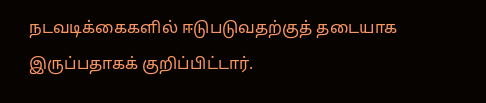நடவடிக்கைகளில் ஈடுபடுவதற்குத் தடையாக இருப்பதாகக் குறிப்பிட்டார்.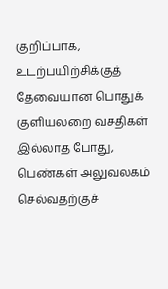குறிப்பாக, உடற்பயிற்சிக்குத் தேவையான பொதுக் குளியலறை வசதிகள் இல்லாத போது, பெண்கள் அலுவலகம் செல்வதற்குச்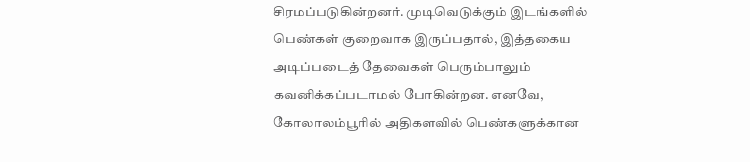சிரமப்படுகின்றனர். முடிவெடுக்கும் இடங்களில் பெண்கள் குறைவாக இருப்பதால், இத்தகைய அடிப்படைத் தேவைகள் பெரும்பாலும் கவனிக்கப்படாமல் போகின்றன. எனவே, கோலாலம்பூரில் அதிகளவில் பெண்களுக்கான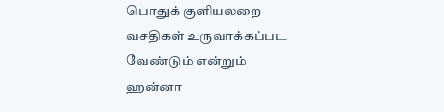பொதுக் குளியலறை வசதிகள் உருவாக்கப்பட வேண்டும் என்றும் ஹன்னா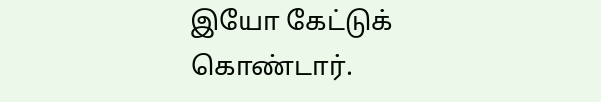இயோ கேட்டுக் கொண்டார்.